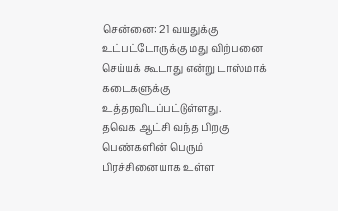சென்னை: 21 வயதுக்கு உட்பட்டோருக்கு மது விற்பனை செய்யக் கூடாது என்று டாஸ்மாக் கடைகளுக்கு உத்தரவிடப்பட்டுள்ளது.
தவெக ஆட்சி வந்த பிறகு பெண்களின் பெரும் பிரச்சினையாக உள்ள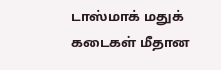டாஸ்மாக் மதுக் கடைகள் மீதான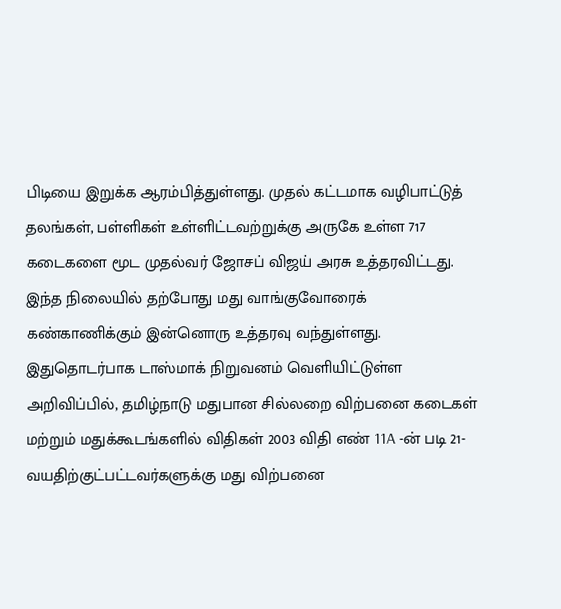பிடியை இறுக்க ஆரம்பித்துள்ளது. முதல் கட்டமாக வழிபாட்டுத் தலங்கள், பள்ளிகள் உள்ளிட்டவற்றுக்கு அருகே உள்ள 717 கடைகளை மூட முதல்வர் ஜோசப் விஜய் அரசு உத்தரவிட்டது.
இந்த நிலையில் தற்போது மது வாங்குவோரைக் கண்காணிக்கும் இன்னொரு உத்தரவு வந்துள்ளது. இதுதொடர்பாக டாஸ்மாக் நிறுவனம் வெளியிட்டுள்ள அறிவிப்பில், தமிழ்நாடு மதுபான சில்லறை விற்பனை கடைகள் மற்றும் மதுக்கூடங்களில் விதிகள் 2003 விதி எண் 11A -ன் படி 21-வயதிற்குட்பட்டவர்களுக்கு மது விற்பனை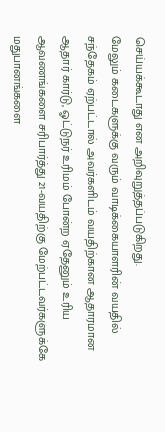செய்யக்கூடாது என அறிவுறுத்தப்படுகிறது.
மேலும் கடைகளுக்கு வரும் வாடிக்கையாளரின் வயதில் சந்தேகம் ஏற்பட்டால் அவர்களிடம் வயதிற்கான ஆதாரமான ஆதார் கார்டு, ஓட்டுநர் உரிமம் போன்ற ஏதேனும் உரிய ஆவணங்களை சரிபார்த்து 21-வயதிற்கு மேற்பட்டவர்களுக்கே மதுபானங்களை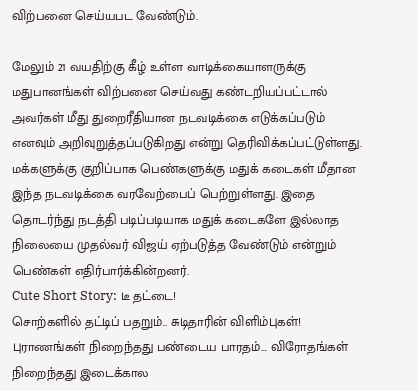விற்பனை செய்யபட வேண்டும்.

மேலும் 21 வயதிற்கு கீழ் உள்ள வாடிக்கையாளருக்கு மதுபானங்கள் விற்பனை செய்வது கண்டறியப்பட்டால் அவர்கள் மீது துறைரீதியான நடவடிக்கை எடுக்கப்படும் எனவும் அறிவுறுத்தப்படுகிறது என்று தெரிவிக்கப்பட்டுள்ளது.
மக்களுக்கு குறிப்பாக பெண்களுக்கு மதுக் கடைகள் மீதான இந்த நடவடிக்கை வரவேற்பைப் பெற்றுள்ளது. இதை தொடர்ந்து நடத்தி படிப்படியாக மதுக் கடைகளே இல்லாத நிலையை முதல்வர் விஜய் ஏற்படுத்த வேண்டும் என்றும் பெண்கள் எதிர்பார்க்கின்றனர்.
Cute Short Story: டீ தட்டை!
சொற்களில் தட்டிப் பதறும்.. சுடிதாரின் விளிம்புகள்!
புராணங்கள் நிறைந்தது பண்டைய பாரதம்... விரோதங்கள் நிறைந்தது இடைக்கால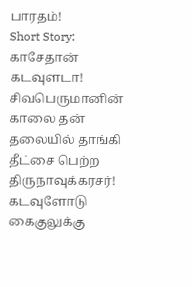பாரதம்!
Short Story: காசேதான் கடவுளடா!
சிவபெருமானின் காலை தன் தலையில் தாங்கி தீட்சை பெற்ற திருநாவுக்கரசர்!
கடவுளோடு கைகுலுக்கு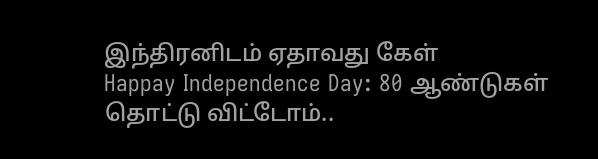இந்திரனிடம் ஏதாவது கேள்
Happay Independence Day: 80 ஆண்டுகள் தொட்டு விட்டோம்..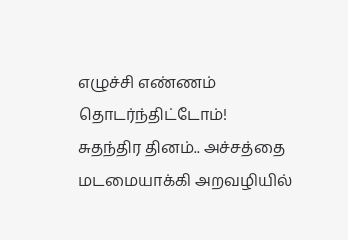எழுச்சி எண்ணம் தொடர்ந்திட்டோம்!
சுதந்திர தினம்.. அச்சத்தை மடமையாக்கி அறவழியில்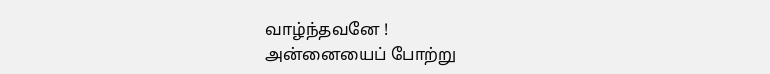வாழ்ந்தவனே !
அன்னையைப் போற்று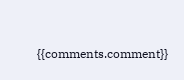{{comments.comment}}